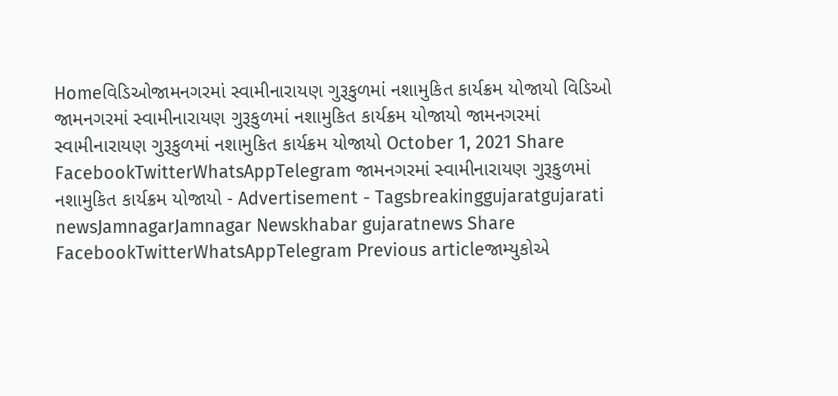Homeવિડિઓજામનગરમાં સ્વામીનારાયણ ગુરૂકુળમાં નશામુકિત કાર્યક્રમ યોજાયો વિડિઓ જામનગરમાં સ્વામીનારાયણ ગુરૂકુળમાં નશામુકિત કાર્યક્રમ યોજાયો જામનગરમાં સ્વામીનારાયણ ગુરૂકુળમાં નશામુકિત કાર્યક્રમ યોજાયો October 1, 2021 Share FacebookTwitterWhatsAppTelegram જામનગરમાં સ્વામીનારાયણ ગુરૂકુળમાં નશામુકિત કાર્યક્રમ યોજાયો - Advertisement - Tagsbreakinggujaratgujarati newsJamnagarJamnagar Newskhabar gujaratnews Share FacebookTwitterWhatsAppTelegram Previous articleજામ્યુકોએ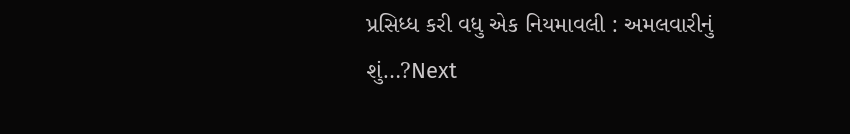પ્રસિધ્ધ કરી વધુ એક નિયમાવલી : અમલવારીનું શું…?Next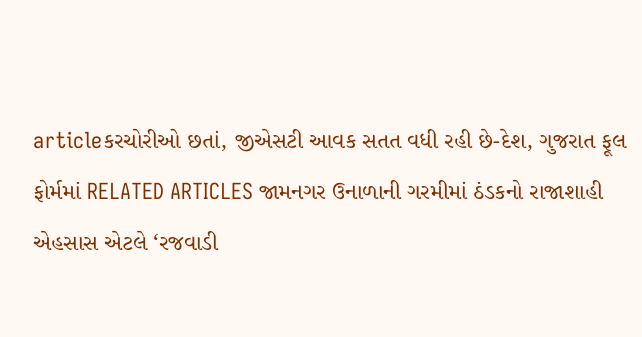articleકરચોરીઓ છતાં, જીએસટી આવક સતત વધી રહી છે-દેશ, ગુજરાત ફૂલ ફોર્મમાં RELATED ARTICLES જામનગર ઉનાળાની ગરમીમાં ઠંડકનો રાજાશાહી એહસાસ એટલે ‘રજવાડી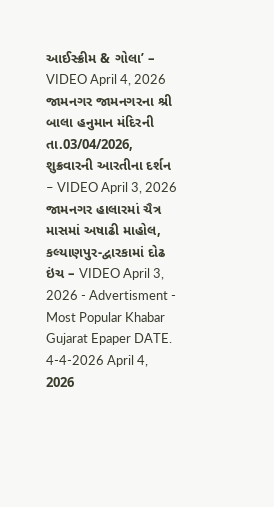આઈસ્ક્રીમ & ગોલા’ – VIDEO April 4, 2026 જામનગર જામનગરના શ્રી બાલા હનુમાન મંદિરની તા.03/04/2026, શુક્રવારની આરતીના દર્શન – VIDEO April 3, 2026 જામનગર હાલારમાં ચૈત્ર માસમાં અષાઢી માહોલ, કલ્યાણપુર-દ્વારકામાં દોઢ ઇંચ – VIDEO April 3, 2026 - Advertisment - Most Popular Khabar Gujarat Epaper DATE. 4-4-2026 April 4, 2026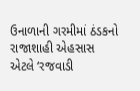ઉનાળાની ગરમીમાં ઠંડકનો રાજાશાહી એહસાસ એટલે ‘રજવાડી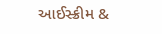આઈસ્ક્રીમ &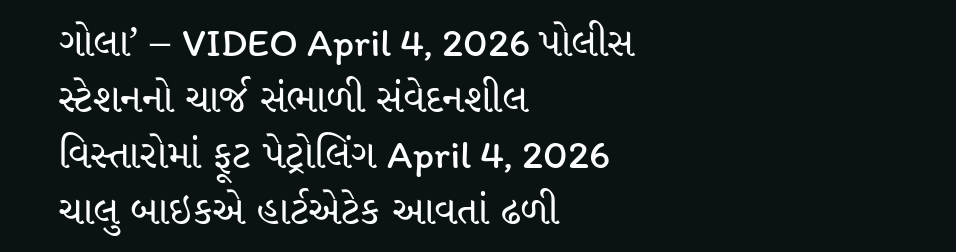ગોલા’ – VIDEO April 4, 2026 પોલીસ સ્ટેશનનો ચાર્જ સંભાળી સંવેદનશીલ વિસ્તારોમાં ફૂટ પેટ્રોલિંગ April 4, 2026 ચાલુ બાઇકએ હાર્ટએટેક આવતાં ઢળી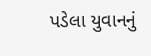પડેલા યુવાનનું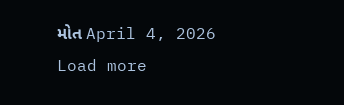મોત April 4, 2026 Load more